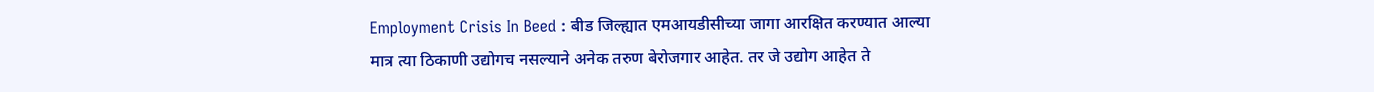Employment Crisis In Beed : बीड जिल्ह्यात एमआयडीसीच्या जागा आरक्षित करण्यात आल्या मात्र त्या ठिकाणी उद्योगच नसल्याने अनेक तरुण बेरोजगार आहेत. तर जे उद्योग आहेत ते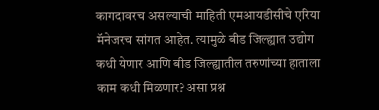कागदावरच असल्याची माहिती एमआयडीसीचे एरिया मॅनेजरच सांगत आहेत. त्यामुळे बीड जिल्ह्यात उद्योग कधी येणार आणि बीड जिल्ह्यातील तरुणांच्या हाताला काम कधी मिळणार? असा प्रश्न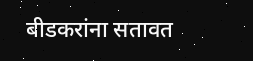बीडकरांना सतावत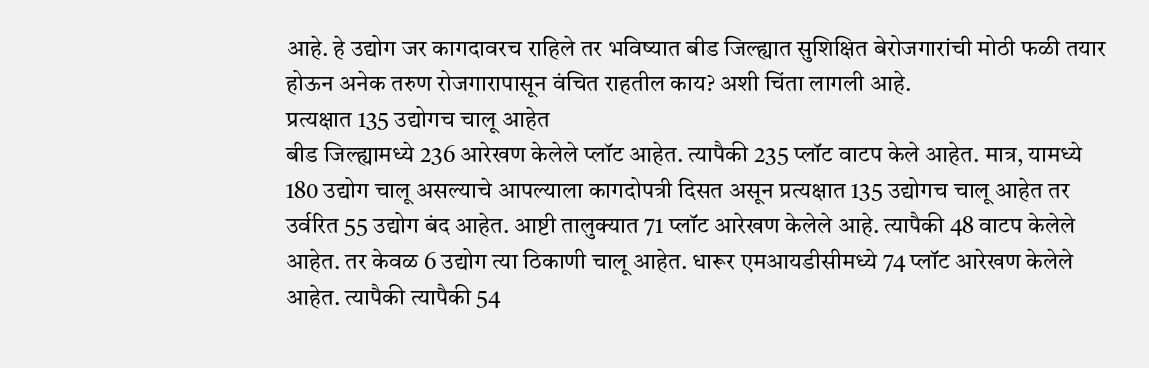आहे. हे उद्योग जर कागदावरच राहिले तर भविष्यात बीड जिल्ह्यात सुशिक्षित बेरोजगारांची मोठी फळी तयार होऊन अनेक तरुण रोजगारापासून वंचित राहतील काय? अशी चिंता लागली आहे.
प्रत्यक्षात 135 उद्योगच चालू आहेत
बीड जिल्ह्यामध्ये 236 आरेखण केलेले प्लॉट आहेत. त्यापैकी 235 प्लॉट वाटप केले आहेत. मात्र, यामध्ये 180 उद्योग चालू असल्याचे आपल्याला कागदोपत्री दिसत असून प्रत्यक्षात 135 उद्योगच चालू आहेत तर उर्वरित 55 उद्योग बंद आहेत. आष्टी तालुक्यात 71 प्लॉट आरेखण केलेले आहे. त्यापैकी 48 वाटप केलेले आहेत. तर केवळ 6 उद्योग त्या ठिकाणी चालू आहेत. धारूर एमआयडीसीमध्ये 74 प्लॉट आरेखण केलेले आहेत. त्यापैकी त्यापैकी 54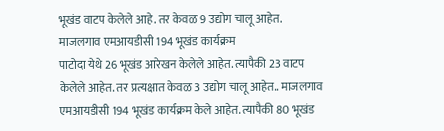भूखंड वाटप केलेले आहे. तर केवळ 9 उद्योग चालू आहेत.
माजलगाव एमआयडीसी 194 भूखंड कार्यक्रम
पाटोदा येथे 26 भूखंड आरेखन केलेले आहेत. त्यापैकी 23 वाटप केलेले आहेत. तर प्रत्यक्षात केवळ 3 उद्योग चालू आहेत.. माजलगाव एमआयडीसी 194 भूखंड कार्यक्रम केले आहेत. त्यापैकी 80 भूखंड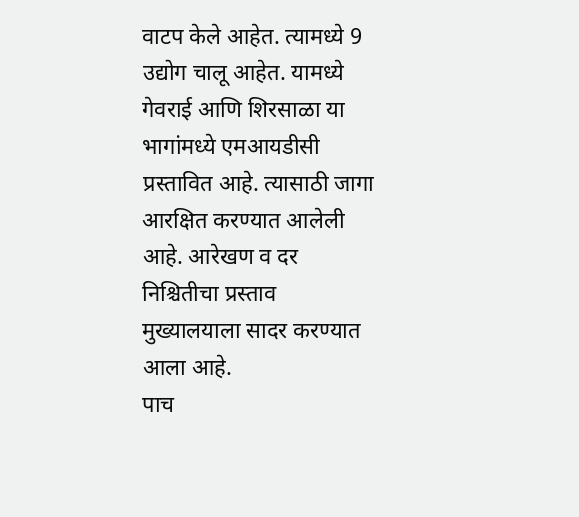वाटप केले आहेत. त्यामध्ये 9 उद्योग चालू आहेत. यामध्ये गेवराई आणि शिरसाळा या भागांमध्ये एमआयडीसी प्रस्तावित आहे. त्यासाठी जागा आरक्षित करण्यात आलेली आहे. आरेखण व दर निश्चितीचा प्रस्ताव मुख्यालयाला सादर करण्यात आला आहे.
पाच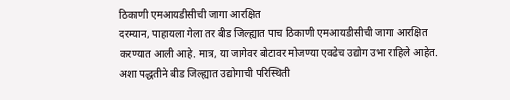ठिकाणी एमआयडीसीची जागा आरक्षित
दरम्यान, पाहायला गेला तर बीड जिल्ह्यात पाच ठिकाणी एमआयडीसीची जागा आरक्षित करण्यात आली आहे. मात्र, या जागेवर बोटावर मोजण्या एवढेच उद्योग उभा राहिले आहेत. अशा पद्धतीने बीड जिल्ह्यात उद्योगाची परिस्थिती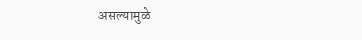असल्यामुळे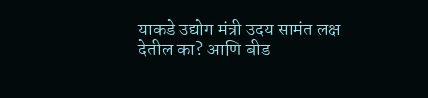याकडे उद्योग मंत्री उदय सामंत लक्ष देतील का? आणि बीड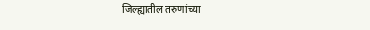जिल्ह्यातील तरुणांच्या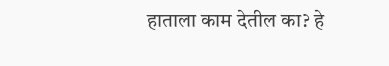हाताला काम देतील का? हे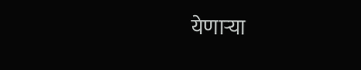येणाऱ्या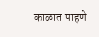काळात पाहणे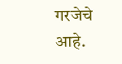गरजेचे आहे.